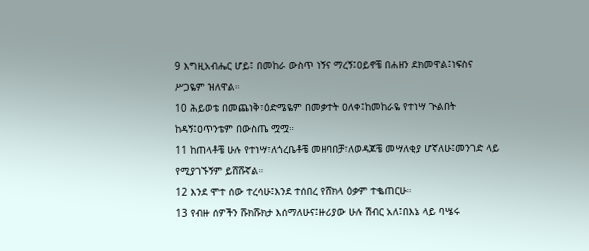9 እግዚአብሔር ሆይ፤ በመከራ ውስጥ ነኝና ማረኝ፤ዐይኖቼ በሐዘን ደክመዋል፤ነፍስና ሥጋዬም ዝለዋል።
10 ሕይወቴ በመጨነቅ፣ዕድሜዬም በመቃተት ዐለቀ፤ከመከራዬ የተነሣ ጒልበት ከዳኝ፤ዐጥንቴም በውስጤ ሟሟ።
11 ከጠላቶቼ ሁሉ የተነሣ፣ለጎረቤቶቼ መዘባበቻ፣ለወዳጆቼ መሣለቂያ ሆኛለሁ፤መንገድ ላይ የሚያገኙኝም ይሸሹኛል።
12 እንደ ሞተ ሰው ተረሳሁ፤እንደ ተሰበረ የሸክላ ዕቃም ተቈጠርሁ።
13 የብዙ ሰዎችን ሹክሹክታ እሰማለሁና፤ዙሪያው ሁሉ ሽብር አለ፤በእኔ ላይ ባሤሩ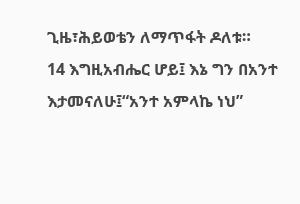ጊዜ፣ሕይወቴን ለማጥፋት ዶለቱ።
14 እግዚአብሔር ሆይ፤ እኔ ግን በአንተ እታመናለሁ፤“አንተ አምላኬ ነህ”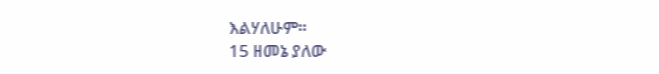እልሃለሁም።
15 ዘመኔ ያለው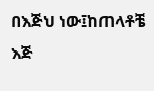በእጅህ ነው፤ከጠላቶቼ እጅ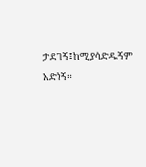ታደገኝ፤ከሚያሳድዱኝም አድነኝ።